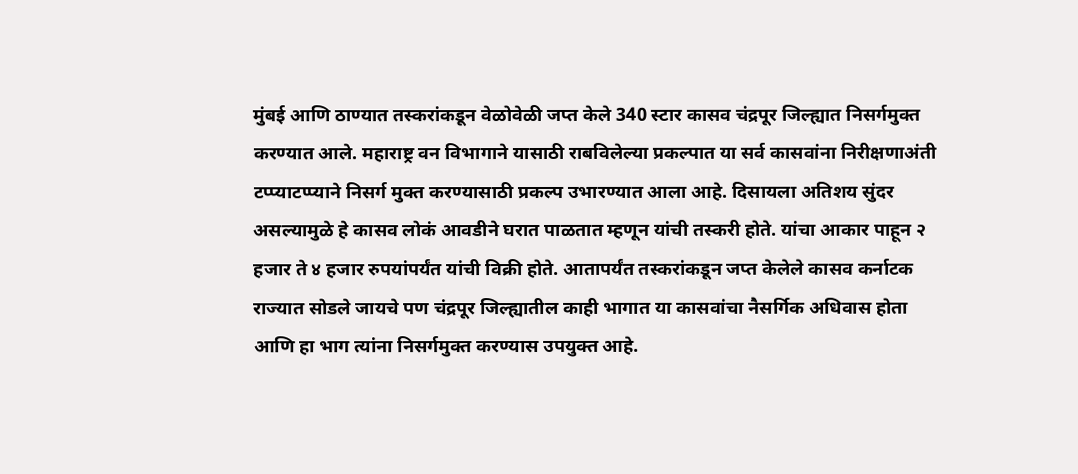मुंबई आणि ठाण्यात तस्करांकडून वेळोवेळी जप्त केले 340 स्टार कासव चंद्रपूर जिल्ह्यात निसर्गमुक्त करण्यात आले. महाराष्ट्र वन विभागाने यासाठी राबविलेल्या प्रकल्पात या सर्व कासवांना निरीक्षणाअंती टप्प्याटप्प्याने निसर्ग मुक्त करण्यासाठी प्रकल्प उभारण्यात आला आहे. दिसायला अतिशय सुंदर असल्यामुळे हे कासव लोकं आवडीने घरात पाळतात म्हणून यांची तस्करी होते. यांचा आकार पाहून २ हजार ते ४ हजार रुपयांपर्यंत यांची विक्री होते. आतापर्यंत तस्करांकडून जप्त केलेले कासव कर्नाटक राज्यात सोडले जायचे पण चंद्रपूर जिल्ह्यातील काही भागात या कासवांचा नैसर्गिक अधिवास होता आणि हा भाग त्यांना निसर्गमुक्त करण्यास उपयुक्त आहे.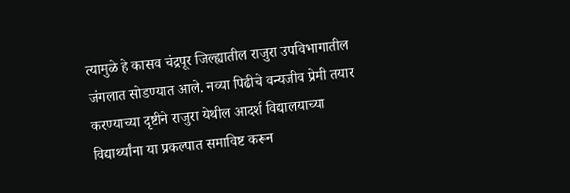त्यामुळे हे कासव चंद्रपूर जिल्ह्यातील राजुरा उपविभागातील जंगलात सोडण्यात आले. नव्या पिढीचे वन्यजीव प्रेमी तयार करण्याच्या दृष्टीने राजुरा येथील आदर्श विद्यालयाच्या विद्यार्थ्यांना या प्रकल्पात समाविष्ट करून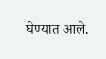घेण्यात आले.